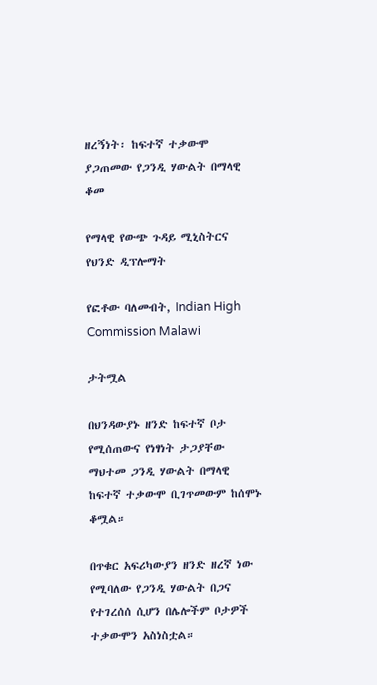ዘረኝነት፡ ከፍተኛ ተቃውሞ ያጋጠመው የጋንዲ ሃውልት በማላዊ ቆመ

የማላዊ የውጭ ጉዳይ ሚኒስትርና የህንድ ዲፕሎማት

የፎቶው ባለመብት, Indian High Commission Malawi

ታትሟል

በህንዳውያኑ ዘንድ ከፍተኛ ቦታ የሚሰጠውና የነፃነት ታጋያቸው ማህተመ ጋንዲ ሃውልት በማላዊ ከፍተኛ ተቃውሞ ቢገጥመውም ከሰሞኑ ቆሟል።

በጥቁር አፍሪካውያን ዘንድ ዘረኛ ነው የሚባለው የጋንዲ ሃውልት በጋና የተገረሰሰ ሲሆን በሌሎችም ቦታዎች ተቃውሞን አስነስቷል።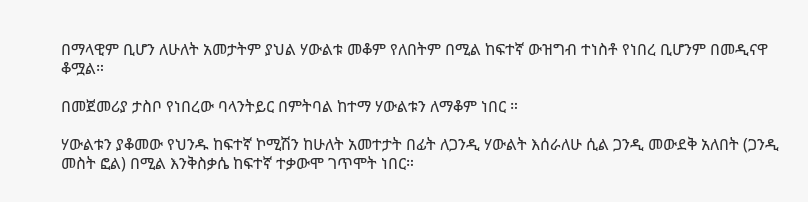በማላዊም ቢሆን ለሁለት አመታትም ያህል ሃውልቱ መቆም የለበትም በሚል ከፍተኛ ውዝግብ ተነስቶ የነበረ ቢሆንም በመዲናዋ ቆሟል።

በመጀመሪያ ታስቦ የነበረው ባላንትይር በምትባል ከተማ ሃውልቱን ለማቆም ነበር ።

ሃውልቱን ያቆመው የህንዱ ከፍተኛ ኮሚሽን ከሁለት አመተታት በፊት ለጋንዲ ሃውልት እሰራለሁ ሲል ጋንዲ መውደቅ አለበት (ጋንዲ መስት ፎል) በሚል እንቅስቃሴ ከፍተኛ ተቃውሞ ገጥሞት ነበር።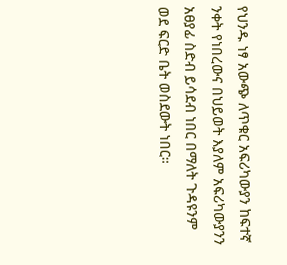የህንዱ ነፃ አውጭ ለጥቁር አፍሪካውያን ከፍተኛ ንቀት የነበረውና በህይወት እያለም አፍሪካውያንን አፀያፊ ስድብ ይሳደብ ነበር በማለት ጉዳዩንም ወደ ፍርድ ቤት ወስደውት ነበር።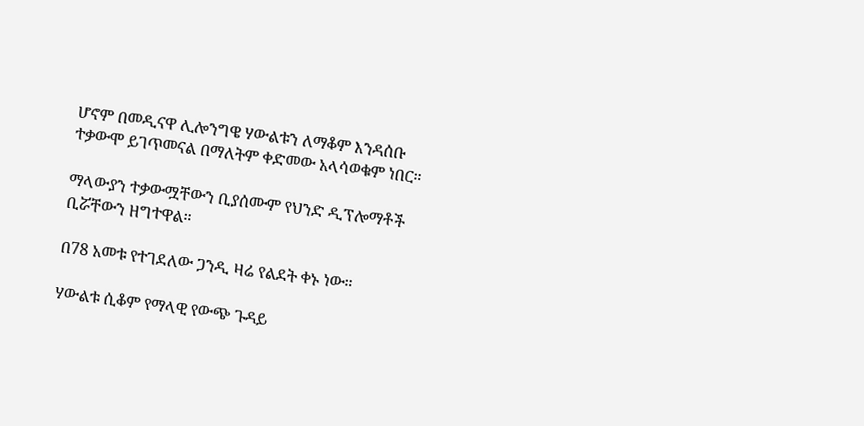ሆኖም በመዲናዋ ሊሎንግዌ ሃውልቱን ለማቆም እንዳሰቡ ተቃውሞ ይገጥመናል በማለትም ቀድመው አላሳወቁም ነበር።

ማላውያን ተቃውሟቸውን ቢያሰሙም የህንድ ዲፕሎማቶች ቢሯቸውን ዘግተዋል።

በ78 አመቱ የተገደለው ጋንዲ ዛሬ የልደት ቀኑ ነው።

ሃውልቱ ሲቆም የማላዊ የውጭ ጉዳይ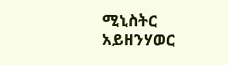ሚኒስትር አይዘንሃወር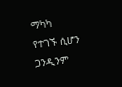ማካካ የተገኙ ሲሆን ጋንዲንም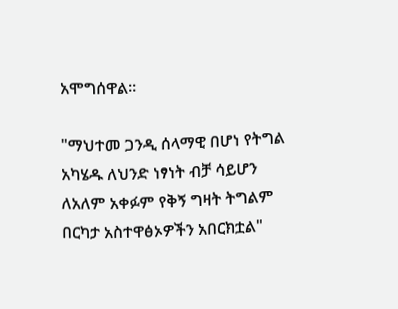አሞግሰዋል።

"ማህተመ ጋንዲ ሰላማዊ በሆነ የትግል አካሄዱ ለህንድ ነፃነት ብቻ ሳይሆን ለአለም አቀፉም የቅኝ ግዛት ትግልም በርካታ አስተዋፅኦዎችን አበርክቷል"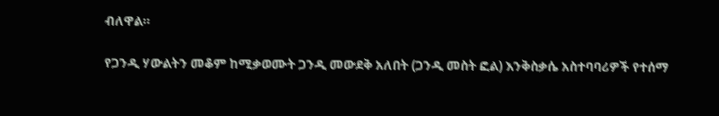ብለዋል።

የጋንዲ ሃውልትን መቆም ከሚቃወሙት ጋንዲ መውደቅ አለበት (ጋንዲ መስት ፎል) እንቅስቃሴ አስተባባሪዎች የተሰማ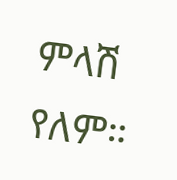ምላሽ የለም።